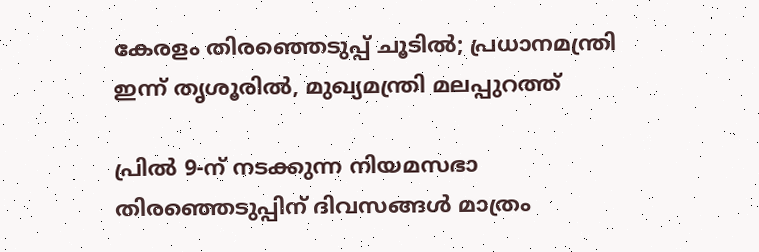കേരളം തിരഞ്ഞെടുപ്പ് ചൂടിൽ; പ്രധാനമന്ത്രി ഇന്ന് തൃശൂരിൽ, മുഖ്യമന്ത്രി മലപ്പുറത്ത്

പ്രിൽ 9-ന് നടക്കുന്ന നിയമസഭാ തിരഞ്ഞെടുപ്പിന് ദിവസങ്ങൾ മാത്രം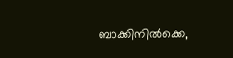ബാക്കിനിൽക്കെ,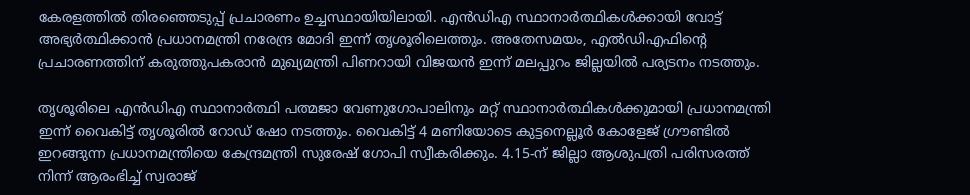കേരളത്തിൽ തിരഞ്ഞെടുപ്പ് പ്രചാരണം ഉച്ചസ്ഥായിയിലായി. എൻഡിഎ സ്ഥാനാർത്ഥികൾക്കായി വോട്ട് അഭ്യർത്ഥിക്കാൻ പ്രധാനമന്ത്രി നരേന്ദ്ര മോദി ഇന്ന് തൃശൂരിലെത്തും. അതേസമയം, എൽഡിഎഫിന്റെ പ്രചാരണത്തിന് കരുത്തുപകരാൻ മുഖ്യമന്ത്രി പിണറായി വിജയൻ ഇന്ന് മലപ്പുറം ജില്ലയിൽ പര്യടനം നടത്തും.

തൃശൂരിലെ എൻഡിഎ സ്ഥാനാർത്ഥി പത്മജാ വേണുഗോപാലിനും മറ്റ് സ്ഥാനാർത്ഥികൾക്കുമായി പ്രധാനമന്ത്രി ഇന്ന് വൈകിട്ട് തൃശൂരിൽ റോഡ് ഷോ നടത്തും. വൈകിട്ട് 4 മണിയോടെ കുട്ടനെല്ലൂർ കോളേജ് ഗ്രൗണ്ടിൽ ഇറങ്ങുന്ന പ്രധാനമന്ത്രിയെ കേന്ദ്രമന്ത്രി സുരേഷ് ഗോപി സ്വീകരിക്കും. 4.15-ന് ജില്ലാ ആശുപത്രി പരിസരത്ത് നിന്ന് ആരംഭിച്ച് സ്വരാജ്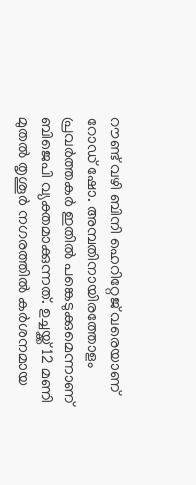റൗണ്ട് വഴി ബിനി ഹെറിറ്റേജ് വരെയാണ് റോഡ് ഷോ. അമ്പതിനായിരത്തോളം പ്രവർത്തകർ ഇതിൽ പങ്കെടുക്കുമെന്നാണ് ബിജെപി വ്യക്തമാക്കുന്നത്. ഉച്ചയ്ക്ക് 12 മണി മുതൽ തൃശൂർ നഗരത്തിൽ കർശനമായ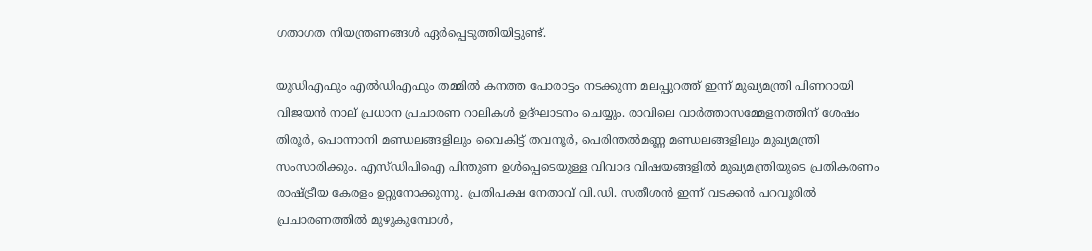ഗതാഗത നിയന്ത്രണങ്ങൾ ഏർപ്പെടുത്തിയിട്ടുണ്ട്.

യുഡിഎഫും എൽഡിഎഫും തമ്മിൽ കനത്ത പോരാട്ടം നടക്കുന്ന മലപ്പുറത്ത് ഇന്ന് മുഖ്യമന്ത്രി പിണറായി വിജയൻ നാല് പ്രധാന പ്രചാരണ റാലികൾ ഉദ്ഘാടനം ചെയ്യും. രാവിലെ വാർത്താസമ്മേളനത്തിന് ശേഷം തിരൂർ, പൊന്നാനി മണ്ഡലങ്ങളിലും വൈകിട്ട് തവനൂർ, പെരിന്തൽമണ്ണ മണ്ഡലങ്ങളിലും മുഖ്യമന്ത്രി സംസാരിക്കും. എസ്‌ഡിപിഐ പിന്തുണ ഉൾപ്പെടെയുള്ള വിവാദ വിഷയങ്ങളിൽ മുഖ്യമന്ത്രിയുടെ പ്രതികരണം രാഷ്ട്രീയ കേരളം ഉറ്റുനോക്കുന്നു. പ്രതിപക്ഷ നേതാവ് വി.ഡി. സതീശൻ ഇന്ന് വടക്കൻ പറവൂരിൽ പ്രചാരണത്തിൽ മുഴുകുമ്പോൾ,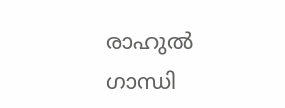രാഹുൽ ഗാന്ധി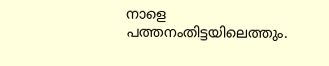നാളെ പത്തനംതിട്ടയിലെത്തും.